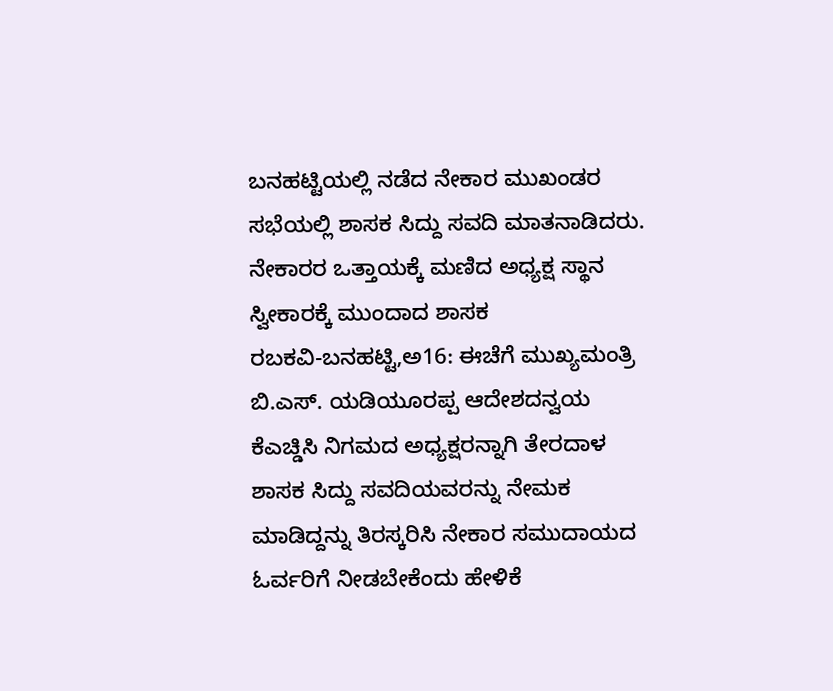ಬನಹಟ್ಟಿಯಲ್ಲಿ ನಡೆದ ನೇಕಾರ ಮುಖಂಡರ ಸಭೆಯಲ್ಲಿ ಶಾಸಕ ಸಿದ್ದು ಸವದಿ ಮಾತನಾಡಿದರು.
ನೇಕಾರರ ಒತ್ತಾಯಕ್ಕೆ ಮಣಿದ ಅಧ್ಯಕ್ಷ ಸ್ಥಾನ ಸ್ವೀಕಾರಕ್ಕೆ ಮುಂದಾದ ಶಾಸಕ
ರಬಕವಿ-ಬನಹಟ್ಟಿ,ಅ16: ಈಚೆಗೆ ಮುಖ್ಯಮಂತ್ರಿ ಬಿ.ಎಸ್. ಯಡಿಯೂರಪ್ಪ ಆದೇಶದನ್ವಯ ಕೆಎಚ್ಡಿಸಿ ನಿಗಮದ ಅಧ್ಯಕ್ಷರನ್ನಾಗಿ ತೇರದಾಳ ಶಾಸಕ ಸಿದ್ದು ಸವದಿಯವರನ್ನು ನೇಮಕ ಮಾಡಿದ್ದನ್ನು ತಿರಸ್ಕರಿಸಿ ನೇಕಾರ ಸಮುದಾಯದ ಓರ್ವರಿಗೆ ನೀಡಬೇಕೆಂದು ಹೇಳಿಕೆ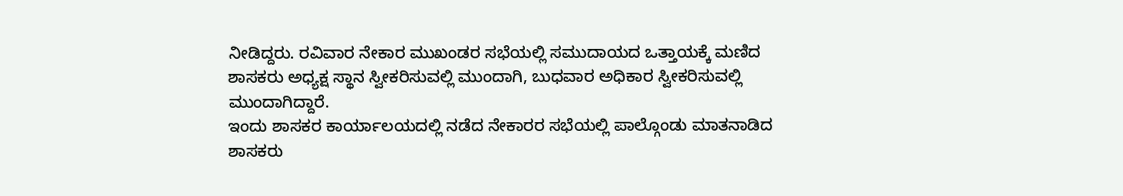ನೀಡಿದ್ದರು. ರವಿವಾರ ನೇಕಾರ ಮುಖಂಡರ ಸಭೆಯಲ್ಲಿ ಸಮುದಾಯದ ಒತ್ತಾಯಕ್ಕೆ ಮಣಿದ ಶಾಸಕರು ಅಧ್ಯಕ್ಷ ಸ್ಥಾನ ಸ್ವೀಕರಿಸುವಲ್ಲಿ ಮುಂದಾಗಿ, ಬುಧವಾರ ಅಧಿಕಾರ ಸ್ವೀಕರಿಸುವಲ್ಲಿ ಮುಂದಾಗಿದ್ದಾರೆ.
ಇಂದು ಶಾಸಕರ ಕಾರ್ಯಾಲಯದಲ್ಲಿ ನಡೆದ ನೇಕಾರರ ಸಭೆಯಲ್ಲಿ ಪಾಲ್ಗೊಂಡು ಮಾತನಾಡಿದ ಶಾಸಕರು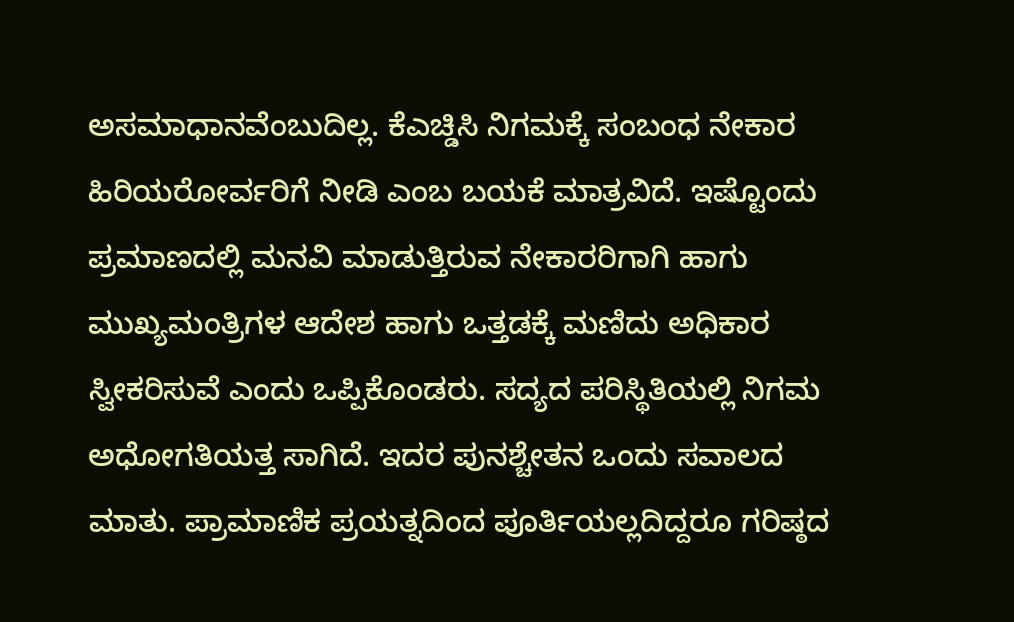ಅಸಮಾಧಾನವೆಂಬುದಿಲ್ಲ. ಕೆಎಚ್ಡಿಸಿ ನಿಗಮಕ್ಕೆ ಸಂಬಂಧ ನೇಕಾರ ಹಿರಿಯರೋರ್ವರಿಗೆ ನೀಡಿ ಎಂಬ ಬಯಕೆ ಮಾತ್ರವಿದೆ. ಇಷ್ಟೊಂದು ಪ್ರಮಾಣದಲ್ಲಿ ಮನವಿ ಮಾಡುತ್ತಿರುವ ನೇಕಾರರಿಗಾಗಿ ಹಾಗು ಮುಖ್ಯಮಂತ್ರಿಗಳ ಆದೇಶ ಹಾಗು ಒತ್ತಡಕ್ಕೆ ಮಣಿದು ಅಧಿಕಾರ ಸ್ವೀಕರಿಸುವೆ ಎಂದು ಒಪ್ಪಿಕೊಂಡರು. ಸದ್ಯದ ಪರಿಸ್ಥಿತಿಯಲ್ಲಿ ನಿಗಮ ಅಧೋಗತಿಯತ್ತ ಸಾಗಿದೆ. ಇದರ ಪುನಶ್ಚೇತನ ಒಂದು ಸವಾಲದ ಮಾತು. ಪ್ರಾಮಾಣಿಕ ಪ್ರಯತ್ನದಿಂದ ಪೂರ್ತಿಯಲ್ಲದಿದ್ದರೂ ಗರಿಷ್ಠದ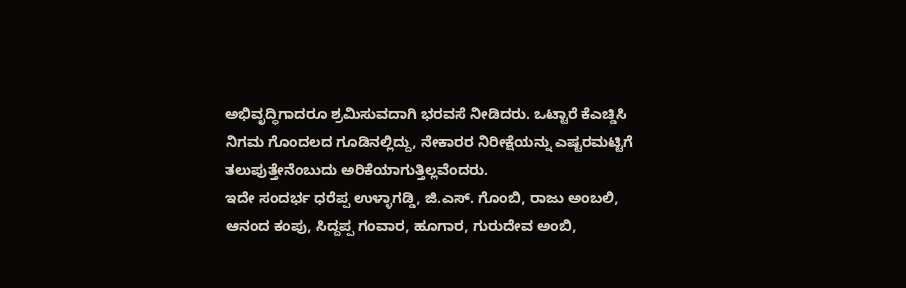ಅಭಿವೃದ್ಧಿಗಾದರೂ ಶ್ರಮಿಸುವದಾಗಿ ಭರವಸೆ ನೀಡಿದರು. ಒಟ್ಟಾರೆ ಕೆಎಚ್ಡಿಸಿ ನಿಗಮ ಗೊಂದಲದ ಗೂಡಿನಲ್ಲಿದ್ದು, ನೇಕಾರರ ನಿರೀಕ್ಷೆಯನ್ನು ಎಷ್ಟರಮಟ್ಟಿಗೆ ತಲುಪುತ್ತೇನೆಂಬುದು ಅರಿಕೆಯಾಗುತ್ತಿಲ್ಲವೆಂದರು.
ಇದೇ ಸಂದರ್ಭ ಧರೆಪ್ಪ ಉಳ್ಳಾಗಡ್ಡಿ, ಜಿ.ಎಸ್. ಗೊಂಬಿ, ರಾಜು ಅಂಬಲಿ, ಆನಂದ ಕಂಪು, ಸಿದ್ದಪ್ಪ ಗಂವಾರ, ಹೂಗಾರ, ಗುರುದೇವ ಅಂಬಿ,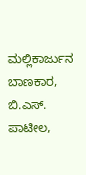ಮಲ್ಲಿಕಾರ್ಜುನ ಬಾಣಕಾರ, ಬಿ.ಎಸ್. ಪಾಟೀಲ,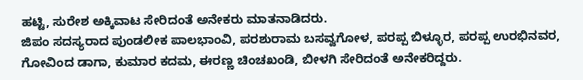ಹಟ್ಟಿ, ಸುರೇಶ ಅಕ್ಕಿವಾಟ ಸೇರಿದಂತೆ ಅನೇಕರು ಮಾತನಾಡಿದರು.
ಜಿಪಂ ಸದಸ್ಯರಾದ ಪುಂಡಲೀಕ ಪಾಲಭಾಂವಿ, ಪರಶುರಾಮ ಬಸವ್ವಗೋಳ, ಪರಪ್ಪ ಬಿಳ್ಳೂರ, ಪರಪ್ಪ ಉರಭಿನವರ, ಗೋವಿಂದ ಡಾಗಾ, ಕುಮಾರ ಕದಮ, ಈರಣ್ಣ ಚಿಂಚಖಂಡಿ, ಬೀಳಗಿ ಸೇರಿದಂತೆ ಅನೇಕರಿದ್ದರು.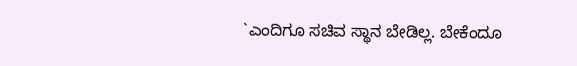`ಎಂದಿಗೂ ಸಚಿವ ಸ್ಥಾನ ಬೇಡಿಲ್ಲ. ಬೇಕೆಂದೂ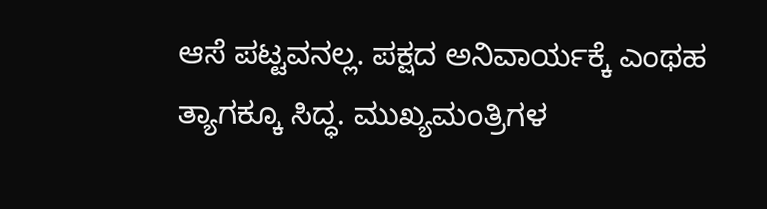ಆಸೆ ಪಟ್ಟವನಲ್ಲ. ಪಕ್ಷದ ಅನಿವಾರ್ಯಕ್ಕೆ ಎಂಥಹ ತ್ಯಾಗಕ್ಕೂ ಸಿದ್ಧ. ಮುಖ್ಯಮಂತ್ರಿಗಳ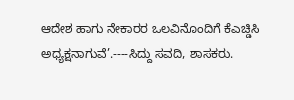ಆದೇಶ ಹಾಗು ನೇಕಾರರ ಒಲವಿನೊಂದಿಗೆ ಕೆಎಚ್ಡಿಸಿ ಅಧ್ಯಕ್ಷನಾಗುವೆ’.----ಸಿದ್ದು ಸವದಿ, ಶಾಸಕರು.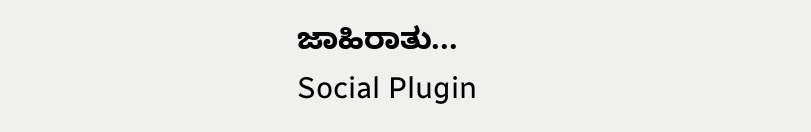ಜಾಹಿರಾತು...
Social Plugin